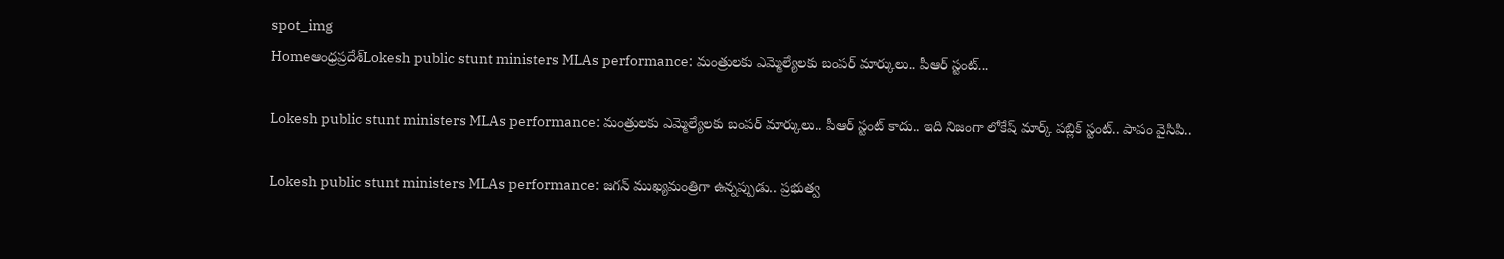spot_img
Homeఆంధ్రప్రదేశ్‌Lokesh public stunt ministers MLAs performance: మంత్రులకు ఎమ్మెల్యేలకు బంపర్ మార్కులు.. పీఆర్ స్టంట్...

Lokesh public stunt ministers MLAs performance: మంత్రులకు ఎమ్మెల్యేలకు బంపర్ మార్కులు.. పీఆర్ స్టంట్ కాదు.. ఇది నిజంగా లోకేష్ మార్క్ పబ్లిక్ స్టంట్.. పాపం వైసిపి..

Lokesh public stunt ministers MLAs performance: జగన్ ముఖ్యమంత్రిగా ఉన్నప్పుడు.. ప్రభుత్వ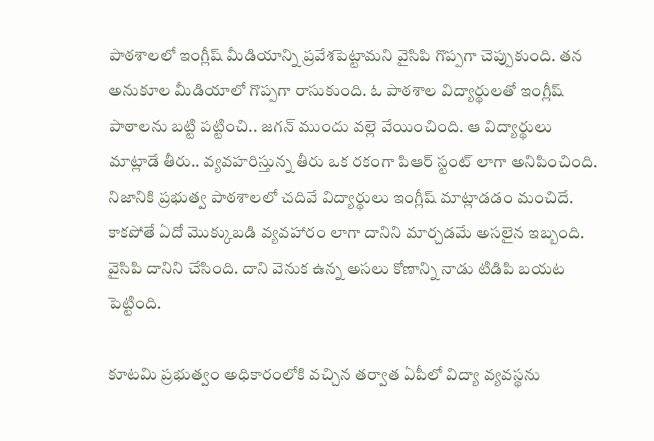పాఠశాలలో ఇంగ్లీష్ మీడియాన్ని ప్రవేశపెట్టామని వైసిపి గొప్పగా చెప్పుకుంది. తన అనుకూల మీడియాలో గొప్పగా రాసుకుంది. ఓ పాఠశాల విద్యార్థులతో ఇంగ్లీష్ పాఠాలను బట్టి పట్టించి.. జగన్ ముందు వల్లె వేయించింది. ఆ విద్యార్థులు మాట్లాడే తీరు.. వ్యవహరిస్తున్న తీరు ఒక రకంగా పిఆర్ స్టంట్ లాగా అనిపించింది. నిజానికి ప్రభుత్వ పాఠశాలలో చదివే విద్యార్థులు ఇంగ్లీష్ మాట్లాడడం మంచిదే. కాకపోతే ఏదో మొక్కుబడి వ్యవహారం లాగా దానిని మార్చడమే అసలైన ఇబ్బంది. వైసిపి దానిని చేసింది. దాని వెనుక ఉన్న అసలు కోణాన్ని నాడు టిడిపి బయట పెట్టింది.

కూటమి ప్రభుత్వం అధికారంలోకి వచ్చిన తర్వాత ఏపీలో విద్యా వ్యవస్థను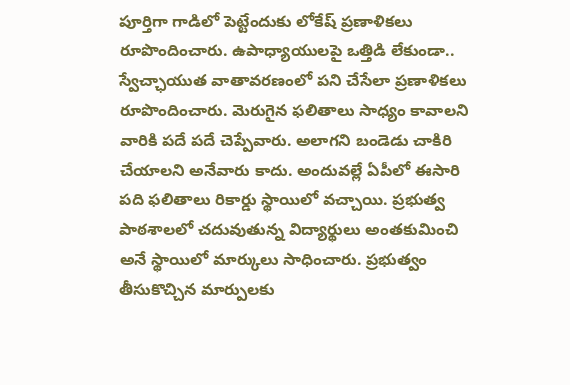పూర్తిగా గాడిలో పెట్టేందుకు లోకేష్ ప్రణాళికలు రూపొందించారు. ఉపాధ్యాయులపై ఒత్తిడి లేకుండా.. స్వేచ్ఛాయుత వాతావరణంలో పని చేసేలా ప్రణాళికలు రూపొందించారు. మెరుగైన ఫలితాలు సాధ్యం కావాలని వారికి పదే పదే చెప్పేవారు. అలాగని బండెడు చాకిరి చేయాలని అనేవారు కాదు. అందువల్లే ఏపీలో ఈసారి పది ఫలితాలు రికార్డు స్థాయిలో వచ్చాయి. ప్రభుత్వ పాఠశాలలో చదువుతున్న విద్యార్థులు అంతకుమించి అనే స్థాయిలో మార్కులు సాధించారు. ప్రభుత్వం తీసుకొచ్చిన మార్పులకు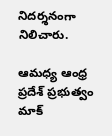నిదర్శనంగా నిలిచారు.

ఆమధ్య ఆంధ్ర ప్రదేశ్ ప్రభుత్వం మాక్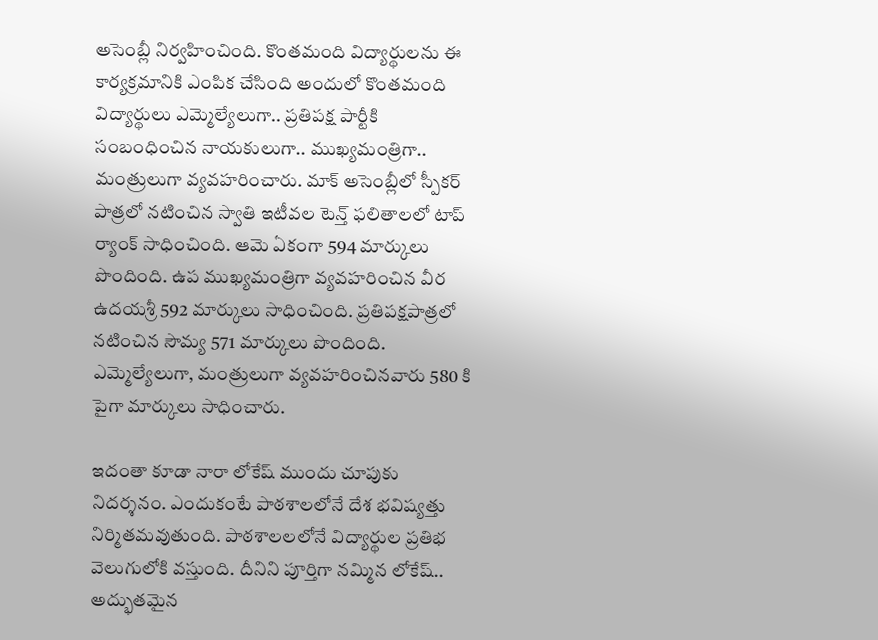అసెంబ్లీ నిర్వహించింది. కొంతమంది విద్యార్థులను ఈ కార్యక్రమానికి ఎంపిక చేసింది అందులో కొంతమంది విద్యార్థులు ఎమ్మెల్యేలుగా.. ప్రతిపక్ష పార్టీకి సంబంధించిన నాయకులుగా.. ముఖ్యమంత్రిగా.. మంత్రులుగా వ్యవహరించారు. మాక్ అసెంబ్లీలో స్పీకర్ పాత్రలో నటించిన స్వాతి ఇటీవల టెన్త్ ఫలితాలలో టాప్ ర్యాంక్ సాధించింది. ఆమె ఏకంగా 594 మార్కులు పొందింది. ఉప ముఖ్యమంత్రిగా వ్యవహరించిన వీర ఉదయశ్రీ 592 మార్కులు సాధించింది. ప్రతిపక్షపాత్రలో నటించిన సౌమ్య 571 మార్కులు పొందింది. ఎమ్మెల్యేలుగా, మంత్రులుగా వ్యవహరించినవారు 580 కి పైగా మార్కులు సాధించారు.

ఇదంతా కూడా నారా లోకేష్ ముందు చూపుకు నిదర్శనం. ఎందుకంటే పాఠశాలలోనే దేశ భవిష్యత్తు నిర్మితమవుతుంది. పాఠశాలలలోనే విద్యార్థుల ప్రతిభ వెలుగులోకి వస్తుంది. దీనిని పూర్తిగా నమ్మిన లోకేష్.. అద్భుతమైన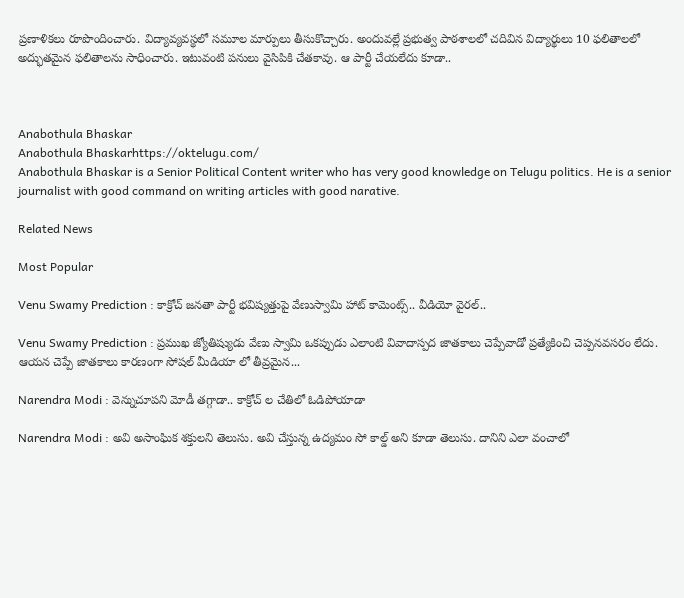ప్రణాళికలు రూపొందించారు. విద్యావ్యవస్థలో సమూల మార్పులు తీసుకొచ్చారు. అందువల్లే ప్రభుత్వ పాఠశాలలో చదివిన విద్యార్థులు 10 ఫలితాలలో అద్భుతమైన ఫలితాలను సాధించారు. ఇటువంటి పనులు వైసిపికి చేతకావు. ఆ పార్టీ చేయలేదు కూడా..



Anabothula Bhaskar
Anabothula Bhaskarhttps://oktelugu.com/
Anabothula Bhaskar is a Senior Political Content writer who has very good knowledge on Telugu politics. He is a senior journalist with good command on writing articles with good narative.

Related News

Most Popular

Venu Swamy Prediction : కాక్రోచ్ జనతా పార్టీ భవిష్యత్తుపై వేణుస్వామి హాట్ కామెంట్స్.. వీడియో వైరల్..

Venu Swamy Prediction : ప్రముఖ జ్యోతిష్యుడు వేణు స్వామి ఒకప్పుడు ఎలాంటి వివాదాస్పద జాతకాలు చెప్పేవాడో ప్రత్యేకించి చెప్పనవసరం లేదు. ఆయన చెప్పే జాతకాలు కారణంగా సోషల్ మీడియా లో తీవ్రమైన...

Narendra Modi : వెన్నుచూపని మోడీ తగ్గాడా.. కాక్రోచ్ ల చేతిలో ఓడిపోయాడా

Narendra Modi : అవి అసాంఘిక శక్తులని తెలుసు. అవి చేస్తున్న ఉద్యమం సో కాల్డ్ అని కూడా తెలుసు. దానిని ఎలా వంచాలో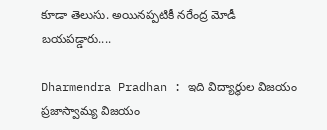కూడా తెలుసు. అయినప్పటికీ నరేంద్ర మోడీ బయపడ్డారు....

Dharmendra Pradhan : ఇది విద్యార్థుల విజయం ప్రజాస్వామ్య విజయం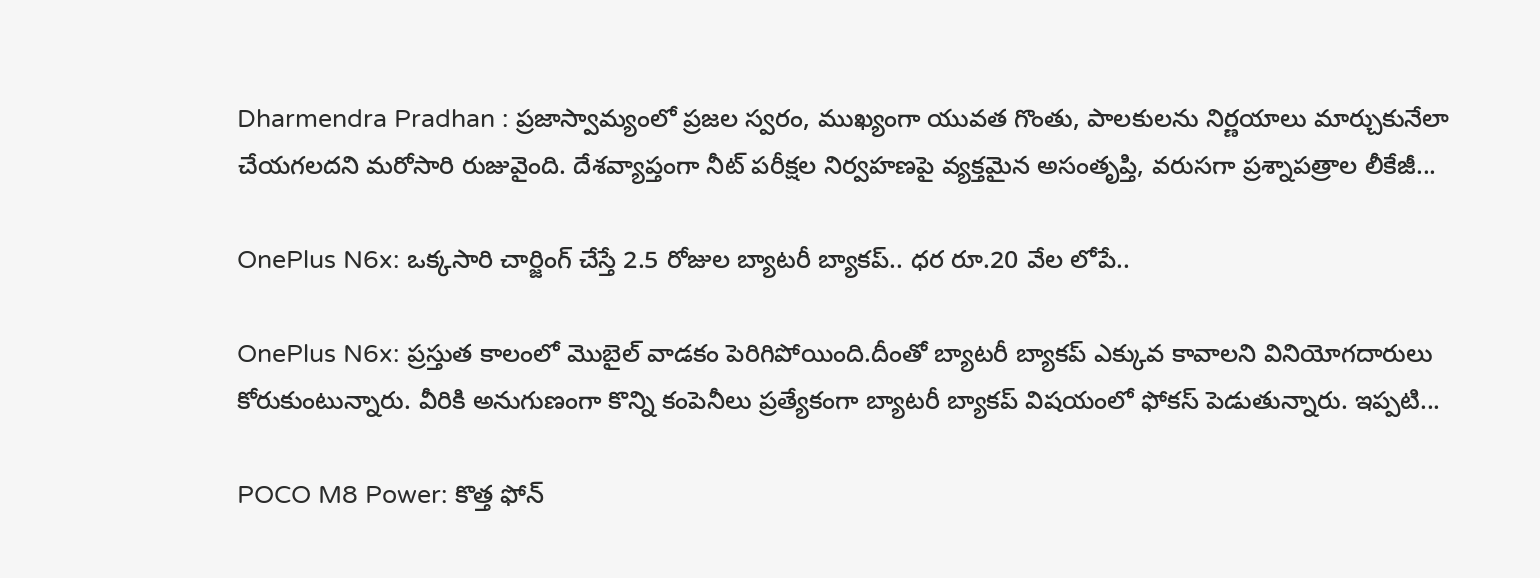Dharmendra Pradhan : ప్రజాస్వామ్యంలో ప్రజల స్వరం, ముఖ్యంగా యువత గొంతు, పాలకులను నిర్ణయాలు మార్చుకునేలా చేయగలదని మరోసారి రుజువైంది. దేశవ్యాప్తంగా నీట్ పరీక్షల నిర్వహణపై వ్యక్తమైన అసంతృప్తి, వరుసగా ప్రశ్నాపత్రాల లీకేజీ...

OnePlus N6x: ఒక్కసారి చార్జింగ్ చేస్తే 2.5 రోజుల బ్యాటరీ బ్యాకప్.. ధర రూ.20 వేల లోపే..

OnePlus N6x: ప్రస్తుత కాలంలో మొబైల్ వాడకం పెరిగిపోయింది.దీంతో బ్యాటరీ బ్యాకప్ ఎక్కువ కావాలని వినియోగదారులు కోరుకుంటున్నారు. వీరికి అనుగుణంగా కొన్ని కంపెనీలు ప్రత్యేకంగా బ్యాటరీ బ్యాకప్ విషయంలో ఫోకస్ పెడుతున్నారు. ఇప్పటి...

POCO M8 Power: కొత్త ఫోన్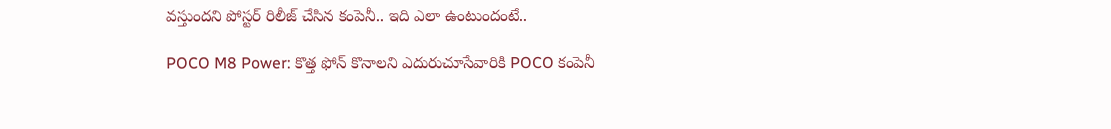వస్తుందని పోస్టర్ రిలీజ్ చేసిన కంపెనీ.. ఇది ఎలా ఉంటుందంటే..

POCO M8 Power: కొత్త ఫోన్ కొనాలని ఎదురుచూసేవారికి POCO కంపెనీ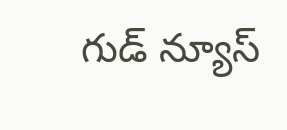గుడ్ న్యూస్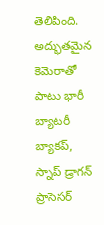తెలిపింది. అద్భుతమైన కెమెరాతో పాటు భారీ బ్యాటరీ బ్యాకప్, స్నాప్ డ్రాగన్ ప్రాసెసర్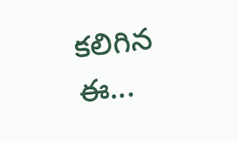కలిగిన ఈ...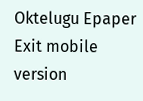Oktelugu Epaper
Exit mobile version